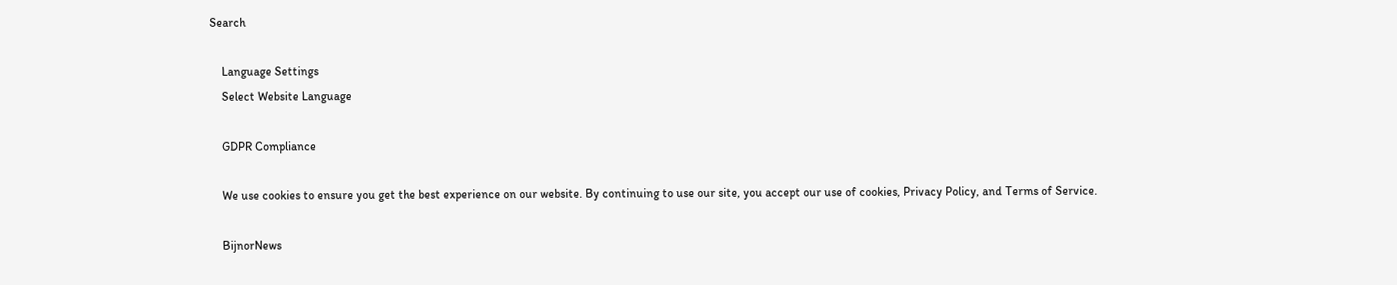Search

    Language Settings
    Select Website Language

    GDPR Compliance

    We use cookies to ensure you get the best experience on our website. By continuing to use our site, you accept our use of cookies, Privacy Policy, and Terms of Service.

    BijnorNews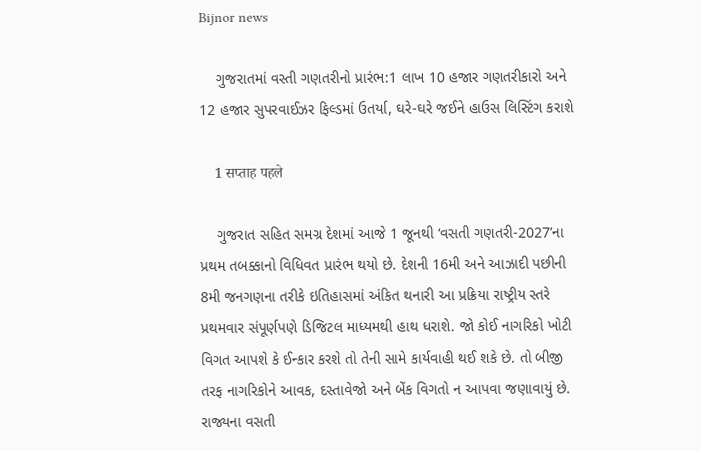Bijnor news

    ગુજરાતમાં વસ્તી ગણતરીનો પ્રારંભ:1 લાખ 10 હજાર ગણતરીકારો અને 12 હજાર સુપરવાઈઝર ફિલ્ડમાં ઉતર્યા, ઘરે-ઘરે જઈને હાઉસ લિસ્ટિંગ કરાશે

    1 सप्ताह पहले

    ગુજરાત સહિત સમગ્ર દેશમાં આજે 1 જૂનથી ‘વસતી ગણતરી-2027’ના પ્રથમ તબક્કાનો વિધિવત પ્રારંભ થયો છે. દેશની 16મી અને આઝાદી પછીની 8મી જનગણના તરીકે ઇતિહાસમાં અંકિત થનારી આ પ્રક્રિયા રાષ્ટ્રીય સ્તરે પ્રથમવાર સંપૂર્ણપણે ડિજિટલ માધ્યમથી હાથ ધરાશે. જો કોઈ નાગરિકો ખોટી વિગત આપશે કે ઈન્કાર કરશે તો તેની સામે કાર્યવાહી થઈ શકે છે. તો બીજી તરફ નાગરિકોને આવક, દસ્તાવેજો અને બેંક વિગતો ન આપવા જણાવાયું છે. રાજ્યના વસતી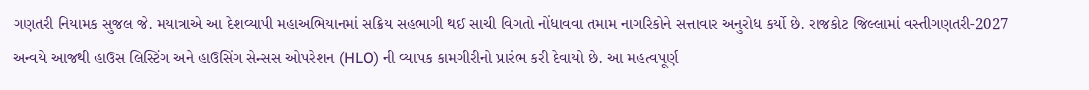ગણતરી નિયામક સુજલ જે. મયાત્રાએ આ દેશવ્યાપી મહાઅભિયાનમાં સક્રિય સહભાગી થઈ સાચી વિગતો નોંધાવવા તમામ નાગરિકોને સત્તાવાર અનુરોધ કર્યો છે. રાજકોટ જિલ્લામાં વસ્તીગણતરી-2027 અન્વયે આજથી હાઉસ લિસ્ટિંગ અને હાઉસિંગ સેન્સસ ઓપરેશન (HLO) ની વ્યાપક કામગીરીનો પ્રારંભ કરી દેવાયો છે. આ મહત્વપૂર્ણ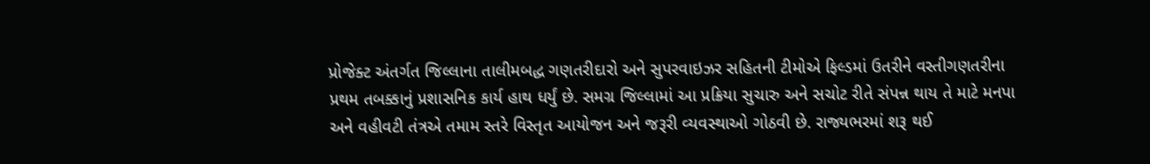પ્રોજેક્ટ અંતર્ગત જિલ્લાના તાલીમબદ્ધ ગણતરીદારો અને સુપરવાઇઝર સહિતની ટીમોએ ફિલ્ડમાં ઉતરીને વસ્તીગણતરીના પ્રથમ તબક્કાનું પ્રશાસનિક કાર્ય હાથ ધર્યું છે. સમગ્ર જિલ્લામાં આ પ્રક્રિયા સુચારુ અને સચોટ રીતે સંપન્ન થાય તે માટે મનપા અને વહીવટી તંત્રએ તમામ સ્તરે વિસ્તૃત આયોજન અને જરૂરી વ્યવસ્થાઓ ગોઠવી છે. રાજ્યભરમાં શરૂ થઈ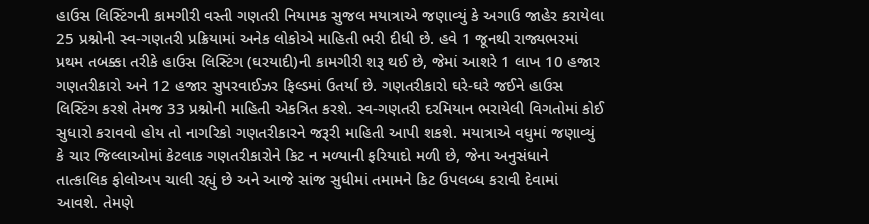હાઉસ લિસ્ટિંગની કામગીરી વસ્તી ગણતરી નિયામક સુજલ મયાત્રાએ જણાવ્યું કે અગાઉ જાહેર કરાયેલા 25 પ્રશ્નોની સ્વ-ગણતરી પ્રક્રિયામાં અનેક લોકોએ માહિતી ભરી દીધી છે. હવે 1 જૂનથી રાજ્યભરમાં પ્રથમ તબક્કા તરીકે હાઉસ લિસ્ટિંગ (ઘરયાદી)ની કામગીરી શરૂ થઈ છે, જેમાં આશરે 1 લાખ 10 હજાર ગણતરીકારો અને 12 હજાર સુપરવાઈઝર ફિલ્ડમાં ઉતર્યા છે. ગણતરીકારો ઘરે-ઘરે જઈને હાઉસ લિસ્ટિંગ કરશે તેમજ 33 પ્રશ્નોની માહિતી એકત્રિત કરશે. સ્વ-ગણતરી દરમિયાન ભરાયેલી વિગતોમાં કોઈ સુધારો કરાવવો હોય તો નાગરિકો ગણતરીકારને જરૂરી માહિતી આપી શકશે. મયાત્રાએ વધુમાં જણાવ્યું કે ચાર જિલ્લાઓમાં કેટલાક ગણતરીકારોને કિટ ન મળ્યાની ફરિયાદો મળી છે, જેના અનુસંધાને તાત્કાલિક ફોલોઅપ ચાલી રહ્યું છે અને આજે સાંજ સુધીમાં તમામને કિટ ઉપલબ્ધ કરાવી દેવામાં આવશે. તેમણે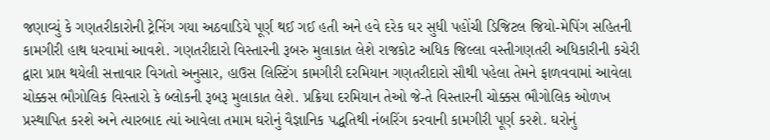જણાવ્યું કે ગણતરીકારોની ટ્રેનિંગ ગયા અઠવાડિયે પૂર્ણ થઈ ગઈ હતી અને હવે દરેક ઘર સુધી પહોંચી ડિજિટલ જિયો-મેપિંગ સહિતની કામગીરી હાથ ધરવામાં આવશે. ગણતરીદારો વિસ્તારની રૂબરુ મુલાકાત લેશે રાજકોટ અધિક જિલ્લા વસ્તીગણતરી અધિકારીની કચેરી દ્વારા પ્રાપ્ત થયેલી સત્તાવાર વિગતો અનુસાર, હાઉસ લિસ્ટિંગ કામગીરી દરમિયાન ગણતરીદારો સૌથી પહેલા તેમને ફાળવવામાં આવેલા ચોક્કસ ભૌગોલિક વિસ્તારો કે બ્લોકની રૂબરૂ મુલાકાત લેશે. પ્રક્રિયા દરમિયાન તેઓ જે-તે વિસ્તારની ચોક્કસ ભૌગોલિક ઓળખ પ્રસ્થાપિત કરશે અને ત્યારબાદ ત્યાં આવેલા તમામ ઘરોનું વૈજ્ઞાનિક પદ્ધતિથી નંબરિંગ કરવાની કામગીરી પૂર્ણ કરશે. ઘરોનું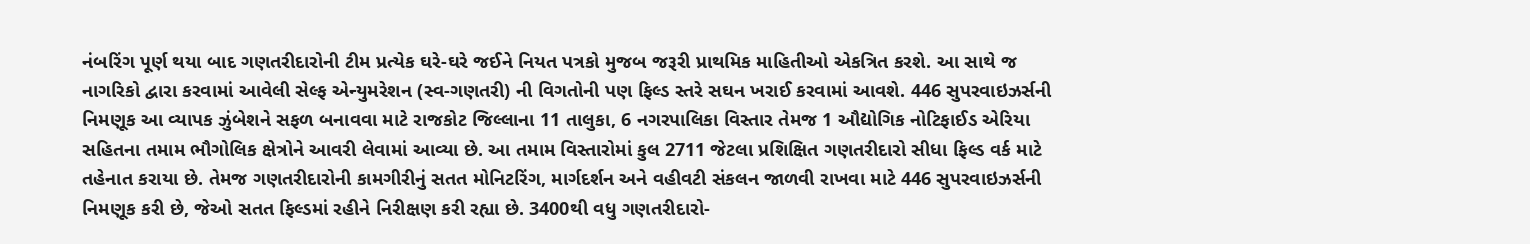નંબરિંગ પૂર્ણ થયા બાદ ગણતરીદારોની ટીમ પ્રત્યેક ઘરે-ઘરે જઈને નિયત પત્રકો મુજબ જરૂરી પ્રાથમિક માહિતીઓ એકત્રિત કરશે. આ સાથે જ નાગરિકો દ્વારા કરવામાં આવેલી સેલ્ફ એન્યુમરેશન (સ્વ-ગણતરી) ની વિગતોની પણ ફિલ્ડ સ્તરે સઘન ખરાઈ કરવામાં આવશે. 446 સુપરવાઇઝર્સની નિમણૂક આ વ્યાપક ઝુંબેશને સફળ બનાવવા માટે રાજકોટ જિલ્લાના 11 તાલુકા, 6 નગરપાલિકા વિસ્તાર તેમજ 1 ઔદ્યોગિક નોટિફાઈડ એરિયા સહિતના તમામ ભૌગોલિક ક્ષેત્રોને આવરી લેવામાં આવ્યા છે. આ તમામ વિસ્તારોમાં કુલ 2711 જેટલા પ્રશિક્ષિત ગણતરીદારો સીધા ફિલ્ડ વર્ક માટે તહેનાત કરાયા છે. તેમજ ગણતરીદારોની કામગીરીનું સતત મોનિટરિંગ, માર્ગદર્શન અને વહીવટી સંકલન જાળવી રાખવા માટે 446 સુપરવાઇઝર્સની નિમણૂક કરી છે, જેઓ સતત ફિલ્ડમાં રહીને નિરીક્ષણ કરી રહ્યા છે. 3400થી વધુ ગણતરીદારો-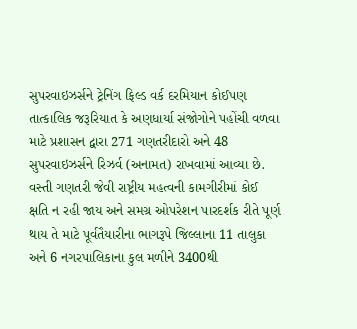સુપરવાઇઝર્સને ટ્રેનિંગ ફિલ્ડ વર્ક દરમિયાન કોઈપણ તાત્કાલિક જરૂરિયાત કે અણધાર્યા સંજોગોને પહોંચી વળવા માટે પ્રશાસન દ્વારા 271 ગણતરીદારો અને 48 સુપરવાઇઝર્સને રિઝર્વ (અનામત) રાખવામાં આવ્યા છે. વસ્તી ગણતરી જેવી રાષ્ટ્રીય મહત્વની કામગીરીમાં કોઈ ક્ષતિ ન રહી જાય અને સમગ્ર ઓપરેશન પારદર્શક રીતે પૂર્ણ થાય તે માટે પૂર્વતૈયારીના ભાગરૂપે જિલ્લાના 11 તાલુકા અને 6 નગરપાલિકાના કુલ મળીને 3400થી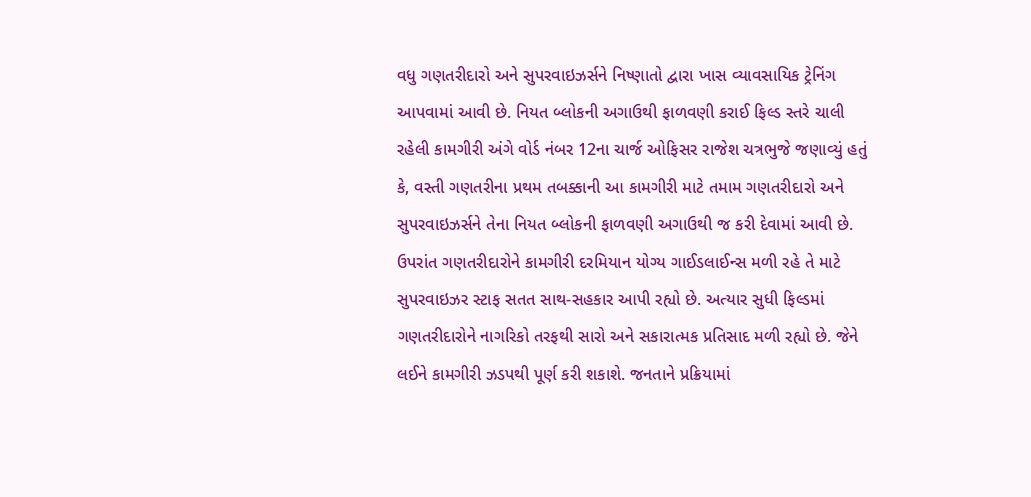વધુ ગણતરીદારો અને સુપરવાઇઝર્સને નિષ્ણાતો દ્વારા ખાસ વ્યાવસાયિક ટ્રેનિંગ આપવામાં આવી છે. નિયત બ્લોકની અગાઉથી ફાળવણી કરાઈ ફિલ્ડ સ્તરે ચાલી રહેલી કામગીરી અંગે વોર્ડ નંબર 12ના ચાર્જ ઓફિસર રાજેશ ચત્રભુજે જણાવ્યું હતું કે, વસ્તી ગણતરીના પ્રથમ તબક્કાની આ કામગીરી માટે તમામ ગણતરીદારો અને સુપરવાઇઝર્સને તેના નિયત બ્લોકની ફાળવણી અગાઉથી જ કરી દેવામાં આવી છે. ઉપરાંત ગણતરીદારોને કામગીરી દરમિયાન યોગ્ય ગાઈડલાઈન્સ મળી રહે તે માટે સુપરવાઇઝર સ્ટાફ સતત સાથ-સહકાર આપી રહ્યો છે. અત્યાર સુધી ફિલ્ડમાં ગણતરીદારોને નાગરિકો તરફથી સારો અને સકારાત્મક પ્રતિસાદ મળી રહ્યો છે. જેને લઈને કામગીરી ઝડપથી પૂર્ણ કરી શકાશે. જનતાને પ્રક્રિયામાં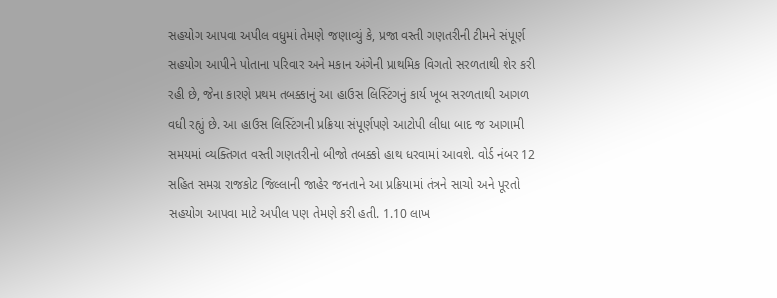સહયોગ આપવા અપીલ વધુમાં તેમણે જણાવ્યું કે, પ્રજા વસ્તી ગણતરીની ટીમને સંપૂર્ણ સહયોગ આપીને પોતાના પરિવાર અને મકાન અંગેની પ્રાથમિક વિગતો સરળતાથી શેર કરી રહી છે, જેના કારણે પ્રથમ તબક્કાનું આ હાઉસ લિસ્ટિંગનું કાર્ય ખૂબ સરળતાથી આગળ વધી રહ્યું છે. આ હાઉસ લિસ્ટિંગની પ્રક્રિયા સંપૂર્ણપણે આટોપી લીધા બાદ જ આગામી સમયમાં વ્યક્તિગત વસ્તી ગણતરીનો બીજો તબક્કો હાથ ધરવામાં આવશે. વોર્ડ નંબર 12 સહિત સમગ્ર રાજકોટ જિલ્લાની જાહેર જનતાને આ પ્રક્રિયામાં તંત્રને સાચો અને પૂરતો સહયોગ આપવા માટે અપીલ પણ તેમણે કરી હતી. 1.10 લાખ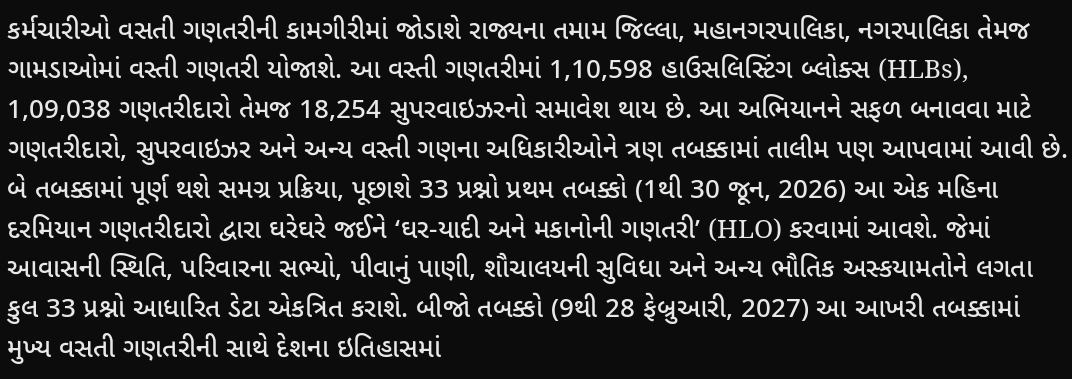કર્મચારીઓ વસતી ગણતરીની કામગીરીમાં જોડાશે રાજ્યના તમામ જિલ્લા, મહાનગરપાલિકા, નગરપાલિકા તેમજ ગામડાઓમાં વસ્તી ગણતરી યોજાશે. આ વસ્તી ગણતરીમાં 1,10,598 હાઉસલિસ્ટિંગ બ્લોક્સ (HLBs), 1,09,038 ગણતરીદારો તેમજ 18,254 સુપરવાઇઝરનો સમાવેશ થાય છે. આ અભિયાનને સફળ બનાવવા માટે ગણતરીદારો, સુપરવાઇઝર અને અન્ય વસ્તી ગણના અધિકારીઓને ત્રણ તબક્કામાં તાલીમ પણ આપવામાં આવી છે. બે તબક્કામાં પૂર્ણ થશે સમગ્ર પ્રક્રિયા, પૂછાશે 33 પ્રશ્નો પ્રથમ તબક્કો (1થી 30 જૂન, 2026) આ એક મહિના દરમિયાન ગણતરીદારો દ્વારા ઘરેઘરે જઈને ‘ઘર-યાદી અને મકાનોની ગણતરી’ (HLO) કરવામાં આવશે. જેમાં આવાસની સ્થિતિ, પરિવારના સભ્યો, પીવાનું પાણી, શૌચાલયની સુવિધા અને અન્ય ભૌતિક અસ્કયામતોને લગતા કુલ 33 પ્રશ્નો આધારિત ડેટા એકત્રિત કરાશે. બીજો તબક્કો (9થી 28 ફેબ્રુઆરી, 2027) આ આખરી તબક્કામાં મુખ્ય વસતી ગણતરીની સાથે દેશના ઇતિહાસમાં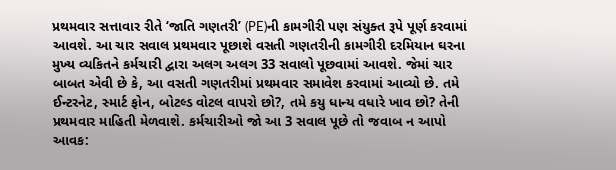પ્રથમવાર સત્તાવાર રીતે ‘જાતિ ગણતરી’ (PE)ની કામગીરી પણ સંયુક્ત રૂપે પૂર્ણ કરવામાં આવશે. આ ચાર સવાલ પ્રથમવાર પૂછાશે વસતી ગણતરીની કામગીરી દરમિયાન ઘરના મુખ્ય વ્યકિતને કર્મચારી દ્વારા અલગ અલગ 33 સવાલો પૂછવામાં આવશે. જેમાં ચાર બાબત એવી છે કે, આ વસતી ગણતરીમાં પ્રથમવાર સમાવેશ કરવામાં આવ્યો છે. તમે ઈન્ટરનેટ, સ્માર્ટ ફોન, બોટલ્ડ વોટલ વાપરો છો?, તમે કયુ ધાન્ય વધારે ખાવ છો? તેની પ્રથમવાર માહિતી મેળવાશે. કર્મચારીઓ જો આ 3 સવાલ પૂછે તો જવાબ ન આપો આવક: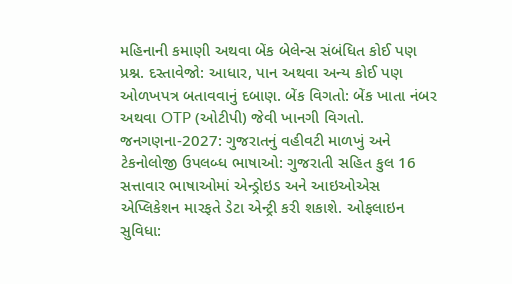મહિનાની કમાણી અથવા બેંક બેલેન્સ સંબંધિત કોઈ પણ પ્રશ્ન. દસ્તાવેજો: આધાર, પાન અથવા અન્ય કોઈ પણ ઓળખપત્ર બતાવવાનું દબાણ. બેંક વિગતો: બેંક ખાતા નંબર અથવા OTP (ઓટીપી) જેવી ખાનગી વિગતો. જનગણના-2027: ગુજરાતનું વહીવટી માળખું અને ટેકનોલોજી ઉપલબ્ધ ભાષાઓ: ગુજરાતી સહિત કુલ 16 સત્તાવાર ભાષાઓમાં એન્ડ્રોઇડ અને આઇઓએસ એપ્લિકેશન મારફતે ડેટા એન્ટ્રી કરી શકાશે. ઓફલાઇન સુવિધા: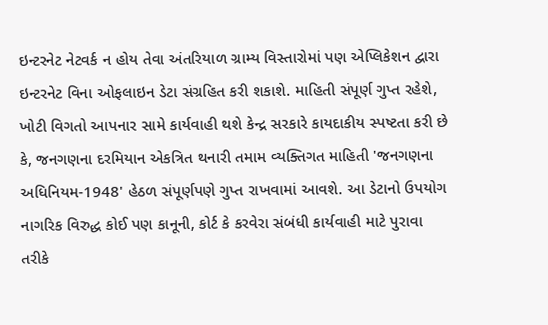ઇન્ટરનેટ નેટવર્ક ન હોય તેવા અંતરિયાળ ગ્રામ્ય વિસ્તારોમાં પણ એપ્લિકેશન દ્વારા ઇન્ટરનેટ વિના ઓફલાઇન ડેટા સંગ્રહિત કરી શકાશે. માહિતી સંપૂર્ણ ગુપ્ત રહેશે, ખોટી વિગતો આપનાર સામે કાર્યવાહી થશે કેન્દ્ર સરકારે કાયદાકીય સ્પષ્ટતા કરી છે કે, જનગણના દરમિયાન એકત્રિત થનારી તમામ વ્યક્તિગત માહિતી 'જનગણના અધિનિયમ-1948' હેઠળ સંપૂર્ણપણે ગુપ્ત રાખવામાં આવશે. આ ડેટાનો ઉપયોગ નાગરિક વિરુદ્ધ કોઈ પણ કાનૂની, કોર્ટ કે કરવેરા સંબંધી કાર્યવાહી માટે પુરાવા તરીકે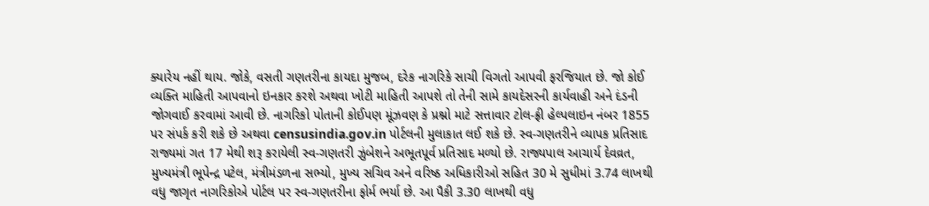ક્યારેય નહીં થાય. જોકે, વસતી ગણતરીના કાયદા મુજબ, દરેક નાગરિકે સાચી વિગતો આપવી ફરજિયાત છે. જો કોઈ વ્યક્તિ માહિતી આપવાનો ઇનકાર કરશે અથવા ખોટી માહિતી આપશે તો તેની સામે કાયદેસરની કાર્યવાહી અને દંડની જોગવાઈ કરવામાં આવી છે. નાગરિકો પોતાની કોઈપણ મૂંઝવણ કે પ્રશ્નો માટે સત્તાવાર ટોલ-ફ્રી હેલ્પલાઇન નંબર 1855 પર સંપર્ક કરી શકે છે અથવા censusindia.gov.in પોર્ટલની મુલાકાત લઈ શકે છે. સ્વ-ગણતરીને વ્યાપક પ્રતિસાદ રાજ્યમાં ગત 17 મેથી શરૂ કરાયેલી સ્વ-ગણતરી ઝુંબેશને અભૂતપૂર્વ પ્રતિસાદ મળ્યો છે. રાજ્યપાલ આચાર્ય દેવવ્રત, મુખ્યમંત્રી ભૂપેન્દ્ર પટેલ, મંત્રીમંડળના સભ્યો, મુખ્ય સચિવ અને વરિષ્ઠ અધિકારીઓ સહિત 30 મે સુધીમાં 3.74 લાખથી વધુ જાગૃત નાગરિકોએ પોર્ટલ પર સ્વ-ગણતરીના ફોર્મ ભર્યા છે. આ પૈકી 3.30 લાખથી વધુ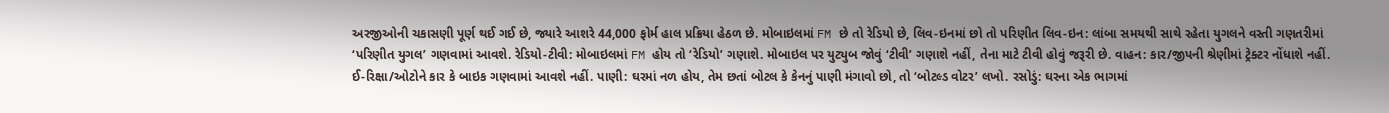અરજીઓની ચકાસણી પૂર્ણ થઈ ગઈ છે, જ્યારે આશરે 44,000 ફોર્મ હાલ પ્રક્રિયા હેઠળ છે. મોબાઇલમાં FM છે તો રેડિયો છે, લિવ-ઇનમાં છો તો પરિણીત લિવ-ઇન: લાંબા સમયથી સાથે રહેતા યુગલને વસ્તી ગણતરીમાં ‘પરિણીત યુગલ’ ગણવામાં આવશે. રેડિયો-ટીવી: મોબાઇલમાં FM હોય તો ‘રેડિયો’ ગણાશે. મોબાઇલ પર યુટ્યુબ જોવું ‘ટીવી’ ગણાશે નહીં, તેના માટે ટીવી હોવું જરૂરી છે. વાહન: કાર/જીપની શ્રેણીમાં ટ્રેક્ટર નોંધાશે નહીં. ઈ-રિક્ષા/ઓટોને કાર કે બાઇક ગણવામાં આવશે નહીં. પાણી: ઘરમાં નળ હોય, તેમ છતાં બોટલ કે કેનનું પાણી મંગાવો છો, તો ‘બોટલ્ડ વોટર’ લખો. રસોડું: ઘરના એક ભાગમાં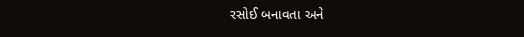રસોઈ બનાવતા અને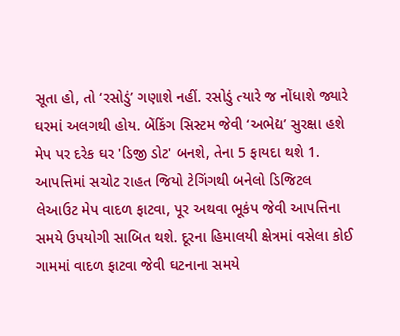સૂતા હો, તો ‘રસોડું’ ગણાશે નહીં. રસોડું ત્યારે જ નોંધાશે જ્યારે ઘરમાં અલગથી હોય. બેંકિંગ સિસ્ટમ જેવી ‘અભેદ્ય’ સુરક્ષા હશે મેપ પર દરેક ઘર 'ડિજી ડોટ' બનશે, તેના 5 ફાયદા થશે 1. આપત્તિમાં સચોટ રાહત જિયો ટેગિંગથી બનેલો ડિજિટલ લેઆઉટ મેપ વાદળ ફાટવા, પૂર અથવા ભૂકંપ જેવી આપત્તિના સમયે ઉપયોગી સાબિત થશે. દૂરના હિમાલયી ક્ષેત્રમાં વસેલા કોઈ ગામમાં વાદળ ફાટવા જેવી ઘટનાના સમયે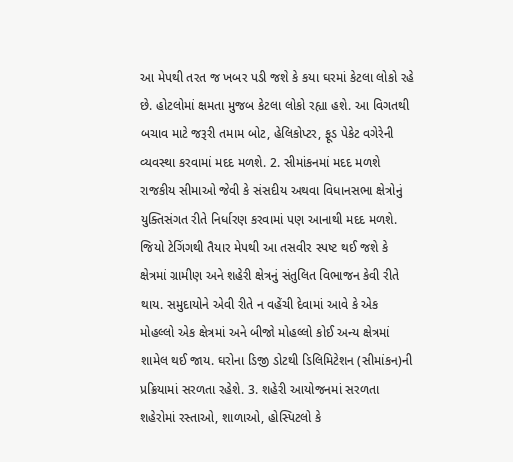આ મેપથી તરત જ ખબર પડી જશે કે કયા ઘરમાં કેટલા લોકો રહે છે. હોટલોમાં ક્ષમતા મુજબ કેટલા લોકો રહ્યા હશે. આ વિગતથી બચાવ માટે જરૂરી તમામ બોટ, હેલિકોપ્ટર, ફૂડ પેકેટ વગેરેની વ્યવસ્થા કરવામાં મદદ મળશે. 2. સીમાંકનમાં મદદ મળશે રાજકીય સીમાઓ જેવી કે સંસદીય અથવા વિધાનસભા ક્ષેત્રોનું યુક્તિસંગત રીતે નિર્ધારણ કરવામાં પણ આનાથી મદદ મળશે. જિયો ટેગિંગથી તૈયાર મેપથી આ તસવીર સ્પષ્ટ થઈ જશે કે ક્ષેત્રમાં ગ્રામીણ અને શહેરી ક્ષેત્રનું સંતુલિત વિભાજન કેવી રીતે થાય. સમુદાયોને એવી રીતે ન વહેંચી દેવામાં આવે કે એક મોહલ્લો એક ક્ષેત્રમાં અને બીજો મોહલ્લો કોઈ અન્ય ક્ષેત્રમાં શામેલ થઈ જાય. ઘરોના ડિજી ડોટથી ડિલિમિટેશન (સીમાંકન)ની પ્રક્રિયામાં સરળતા રહેશે. 3. શહેરી આયોજનમાં સરળતા શહેરોમાં રસ્તાઓ, શાળાઓ, હોસ્પિટલો કે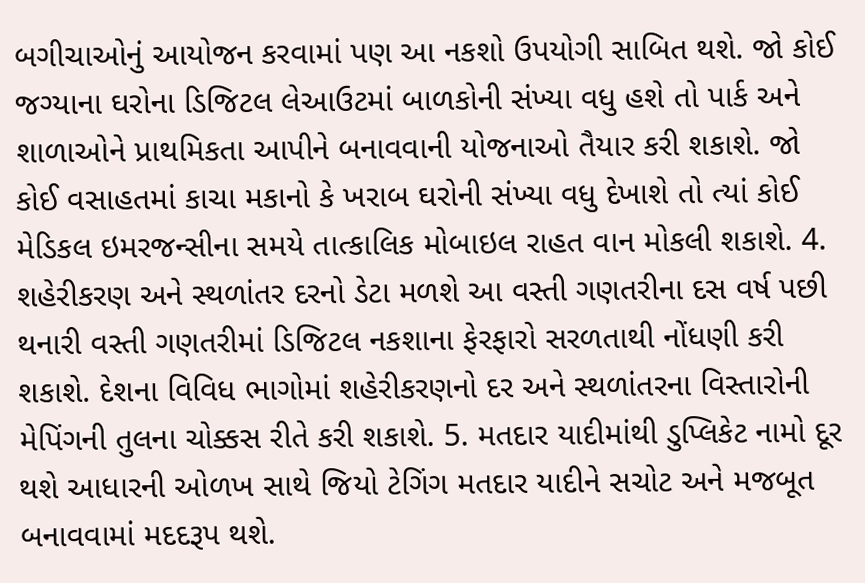બગીચાઓનું આયોજન કરવામાં પણ આ નકશો ઉપયોગી સાબિત થશે. જો કોઈ જગ્યાના ઘરોના ડિજિટલ લેઆઉટમાં બાળકોની સંખ્યા વધુ હશે તો પાર્ક અને શાળાઓને પ્રાથમિકતા આપીને બનાવવાની યોજનાઓ તૈયાર કરી શકાશે. જો કોઈ વસાહતમાં કાચા મકાનો કે ખરાબ ઘરોની સંખ્યા વધુ દેખાશે તો ત્યાં કોઈ મેડિકલ ઇમરજન્સીના સમયે તાત્કાલિક મોબાઇલ રાહત વાન મોકલી શકાશે. 4. શહેરીકરણ અને સ્થળાંતર દરનો ડેટા મળશે આ વસ્તી ગણતરીના દસ વર્ષ પછી થનારી વસ્તી ગણતરીમાં ડિજિટલ નકશાના ફેરફારો સરળતાથી નોંધણી કરી શકાશે. દેશના વિવિધ ભાગોમાં શહેરીકરણનો દર અને સ્થળાંતરના વિસ્તારોની મેપિંગની તુલના ચોક્કસ રીતે કરી શકાશે. 5. મતદાર યાદીમાંથી ડુપ્લિકેટ નામો દૂર થશે આધારની ઓળખ સાથે જિયો ટેગિંગ મતદાર યાદીને સચોટ અને મજબૂત બનાવવામાં મદદરૂપ થશે.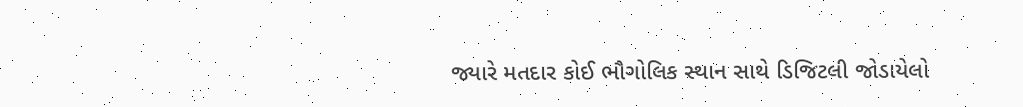જ્યારે મતદાર કોઈ ભૌગોલિક સ્થાન સાથે ડિજિટલી જોડાયેલો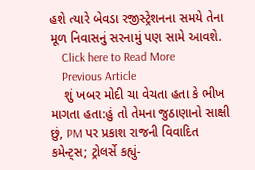હશે ત્યારે બેવડા રજીસ્ટ્રેશનના સમયે તેના મૂળ નિવાસનું સરનામું પણ સામે આવશે.
    Click here to Read More
    Previous Article
    શું ખબર મોદી ચા વેચતા હતા કે ભીખ માગતા હતા:હું તો તેમના જુઠાણાનો સાક્ષી છું, PM પર પ્રકાશ રાજની વિવાદિત કમેન્ટ્સ; ટ્રોલર્સે કહ્યું-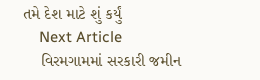તમે દેશ માટે શું કર્યું
    Next Article
    વિરમગામમાં સરકારી જમીન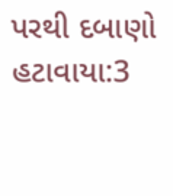પરથી દબાણો હટાવાયા:3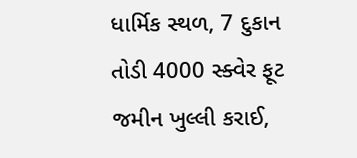ધાર્મિક સ્થળ, 7 દુકાન તોડી 4000 સ્ક્વેર ફૂટ જમીન ખુલ્લી કરાઈ,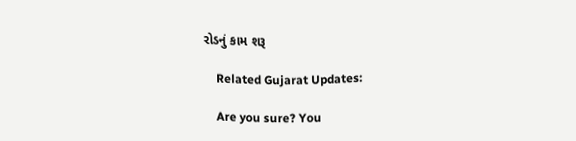રોડનું કામ શરૂ

    Related Gujarat Updates:

    Are you sure? You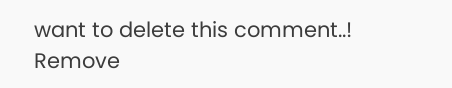want to delete this comment..! Remove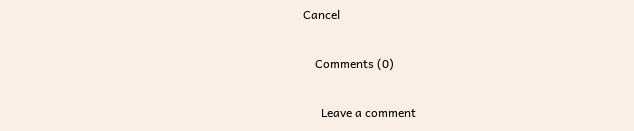Cancel

    Comments (0)

      Leave a comment